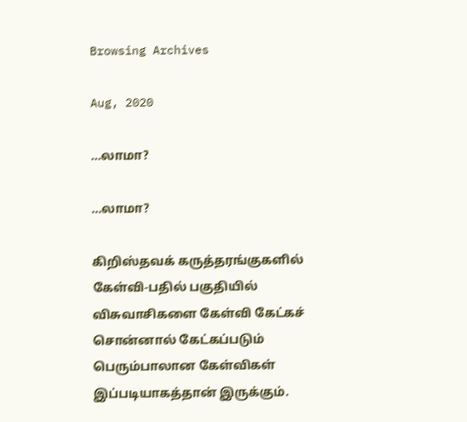Browsing Archives

Aug, 2020

…லாமா?

…லாமா?

கிறிஸ்தவக் கருத்தரங்குகளில் கேள்வி-பதில் பகுதியில் விசுவாசிகளை கேள்வி கேட்கச் சொன்னால் கேட்கப்படும் பெரும்பாலான கேள்விகள் இப்படியாகத்தான் இருக்கும்.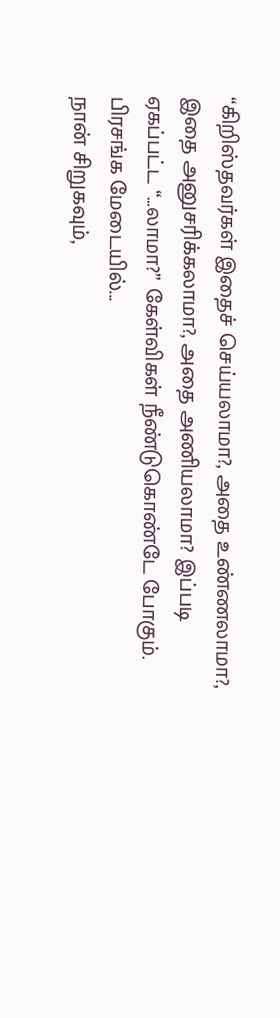“கிறிஸ்தவர்கள் இதைச் செய்யலாமா?, அதை உண்ணலாமா?, இதை அனுசரிக்கலாமா?, அதை அணியலாமா? இப்படி ஏகப்பட்ட “…லாமா?” கேள்விகள் நீண்டுகொண்டே போகும். பிரசங்க மேடையில்...
நான் சிறுகவும்,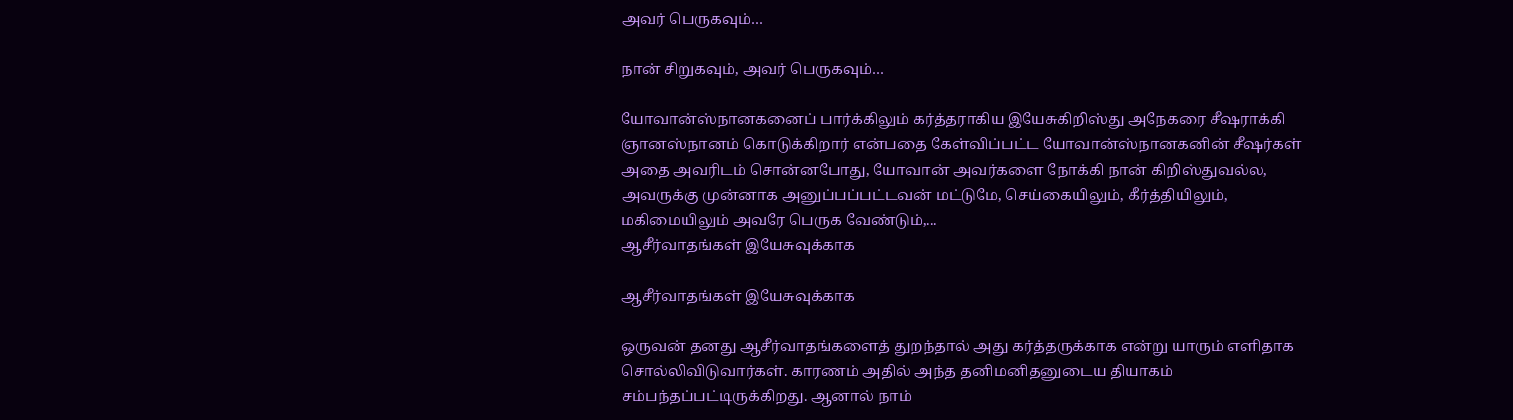அவர் பெருகவும்…

நான் சிறுகவும், அவர் பெருகவும்…

யோவான்ஸ்நானகனைப் பார்க்கிலும் கர்த்தராகிய இயேசுகிறிஸ்து அநேகரை சீஷராக்கி ஞானஸ்நானம் கொடுக்கிறார் என்பதை கேள்விப்பட்ட யோவான்ஸ்நானகனின் சீஷர்கள் அதை அவரிடம் சொன்னபோது, யோவான் அவர்களை நோக்கி நான் கிறிஸ்துவல்ல, அவருக்கு முன்னாக அனுப்பப்பட்டவன் மட்டுமே, செய்கையிலும், கீர்த்தியிலும், மகிமையிலும் அவரே பெருக வேண்டும்,...
ஆசீர்வாதங்கள் இயேசுவுக்காக

ஆசீர்வாதங்கள் இயேசுவுக்காக

ஒருவன் தனது ஆசீர்வாதங்களைத் துறந்தால் அது கர்த்தருக்காக என்று யாரும் எளிதாக சொல்லிவிடுவார்கள். காரணம் அதில் அந்த தனிமனிதனுடைய தியாகம் சம்பந்தப்பட்டிருக்கிறது. ஆனால் நாம்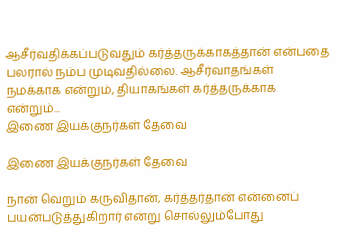ஆசீர்வதிக்கப்படுவதும் கர்த்தருக்காகத்தான் என்பதை பலரால் நம்ப முடிவதில்லை. ஆசீர்வாதங்கள் நமக்காக என்றும், தியாகங்கள் கர்த்தருக்காக என்றும்...
இணை இயக்குநர்கள் தேவை

இணை இயக்குநர்கள் தேவை

நான் வெறும் கருவிதான், கர்த்தர்தான் என்னைப் பயன்படுத்துகிறார் என்று சொல்லும்போது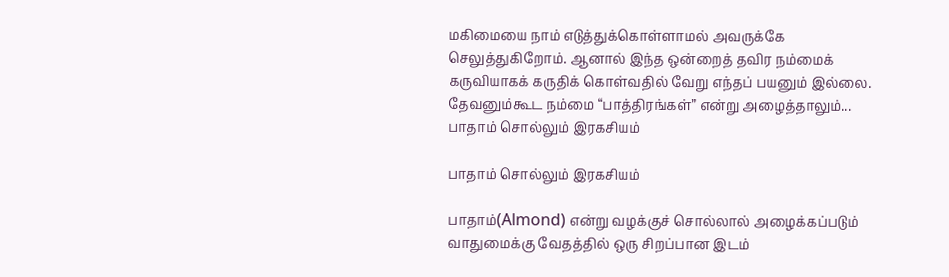மகிமையை நாம் எடுத்துக்கொள்ளாமல் அவருக்கே செலுத்துகிறோம். ஆனால் இந்த ஒன்றைத் தவிர நம்மைக் கருவியாகக் கருதிக் கொள்வதில் வேறு எந்தப் பயனும் இல்லை. தேவனும்கூட நம்மை “பாத்திரங்கள்” என்று அழைத்தாலும்...
பாதாம் சொல்லும் இரகசியம்

பாதாம் சொல்லும் இரகசியம்

பாதாம்(Almond) என்று வழக்குச் சொல்லால் அழைக்கப்படும் வாதுமைக்கு வேதத்தில் ஒரு சிறப்பான இடம்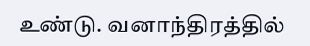உண்டு. வனாந்திரத்தில்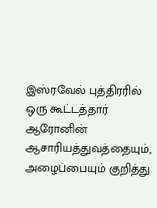இஸ்ரவேல் புத்திரரில் ஒரு கூட்டத்தார் ஆரோனின் ஆசாரியத்துவத்தையும், அழைப்பையும் குறித்து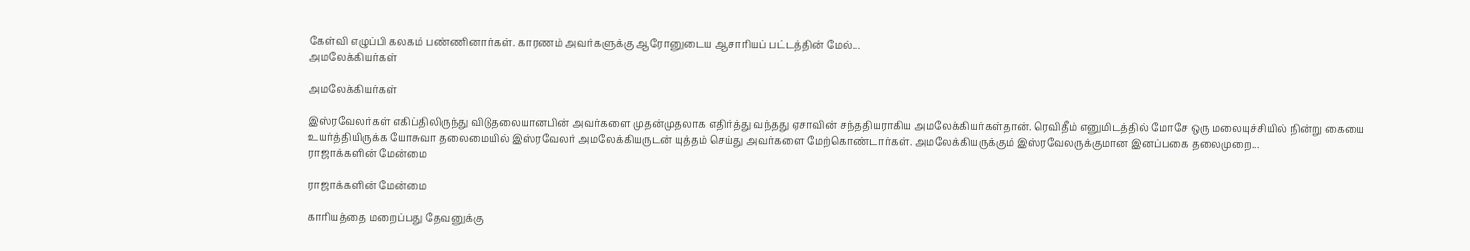கேள்வி எழுப்பி கலகம் பண்ணினார்கள். காரணம் அவர்களுக்கு ஆரோனுடைய ஆசாரியப் பட்டத்தின் மேல்...
அமலேக்கியர்கள்

அமலேக்கியர்கள்

இஸ்ரவேலர்கள் எகிப்திலிருந்து விடுதலையானபின் அவர்களை முதன்முதலாக எதிர்த்து வந்தது ஏசாவின் சந்ததியராகிய அமலேக்கியர்கள்தான். ரெவிதீம் எனுமிடத்தில் மோசே ஒரு மலையுச்சியில் நின்று கையை உயர்த்தியிருக்க யோசுவா தலைமையில் இஸ்ரவேலர் அமலேக்கியருடன் யுத்தம் செய்து அவர்களை மேற்கொண்டார்கள். அமலேக்கியருக்கும் இஸ்ரவேலருக்குமான இனப்பகை தலைமுறை...
ராஜாக்களின் மேன்மை

ராஜாக்களின் மேன்மை

காரியத்தை மறைப்பது தேவனுக்கு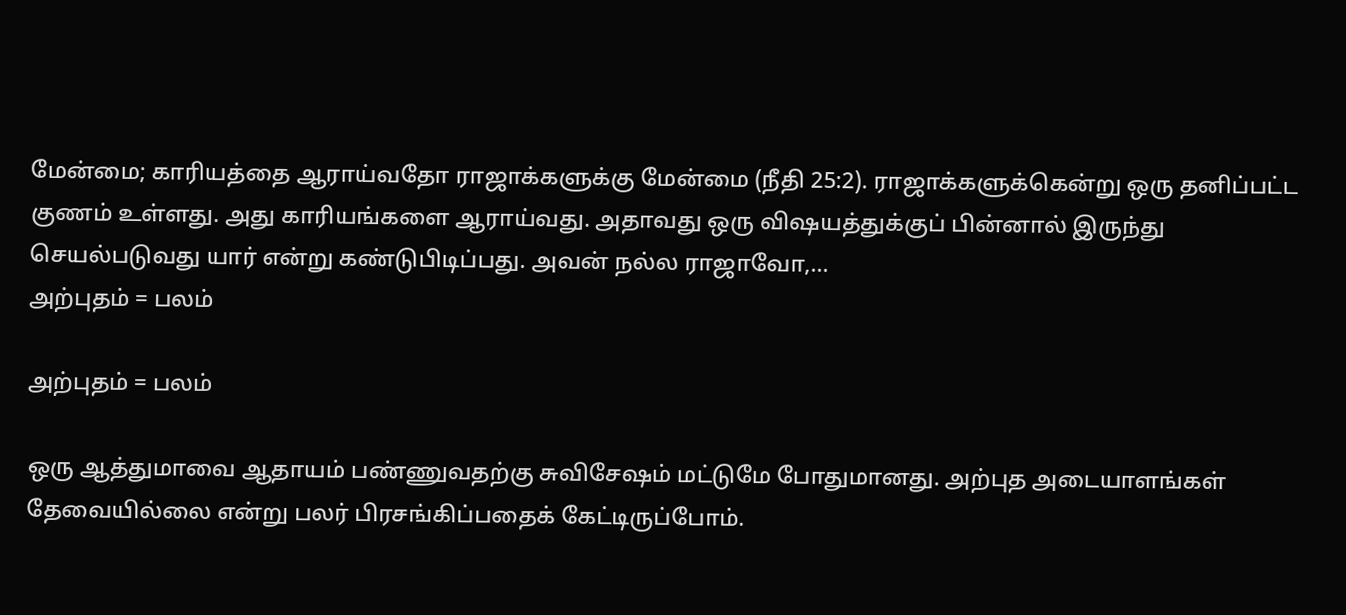மேன்மை; காரியத்தை ஆராய்வதோ ராஜாக்களுக்கு மேன்மை (நீதி 25:2). ராஜாக்களுக்கென்று ஒரு தனிப்பட்ட குணம் உள்ளது. அது காரியங்களை ஆராய்வது. அதாவது ஒரு விஷயத்துக்குப் பின்னால் இருந்து செயல்படுவது யார் என்று கண்டுபிடிப்பது. அவன் நல்ல ராஜாவோ,...
அற்புதம் = பலம்

அற்புதம் = பலம்

ஒரு ஆத்துமாவை ஆதாயம் பண்ணுவதற்கு சுவிசேஷம் மட்டுமே போதுமானது. அற்புத அடையாளங்கள் தேவையில்லை என்று பலர் பிரசங்கிப்பதைக் கேட்டிருப்போம்.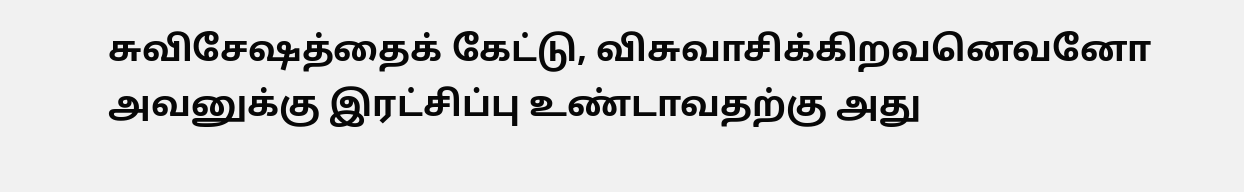சுவிசேஷத்தைக் கேட்டு, விசுவாசிக்கிறவனெவனோ அவனுக்கு இரட்சிப்பு உண்டாவதற்கு அது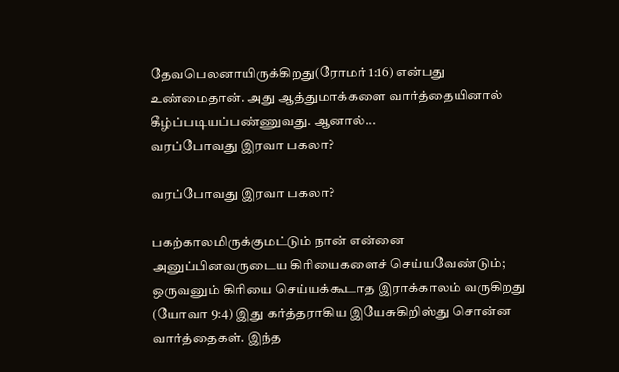தேவபெலனாயிருக்கிறது(ரோமர் 1:16) என்பது உண்மைதான். அது ஆத்துமாக்களை வார்த்தையினால் கீழ்ப்படியப்பண்ணுவது. ஆனால்...
வரப்போவது இரவா பகலா?

வரப்போவது இரவா பகலா?

பகற்காலமிருக்குமட்டும் நான் என்னை அனுப்பினவருடைய கிரியைகளைச் செய்யவேண்டும்; ஒருவனும் கிரியை செய்யக்கூடாத இராக்காலம் வருகிறது (யோவா 9:4) இது கர்த்தராகிய இயேசுகிறிஸ்து சொன்ன வார்த்தைகள். இந்த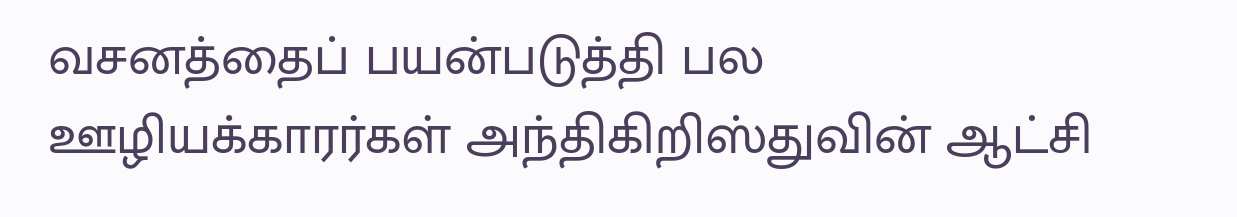வசனத்தைப் பயன்படுத்தி பல ஊழியக்காரர்கள் அந்திகிறிஸ்துவின் ஆட்சி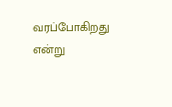வரப்போகிறது என்று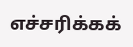எச்சரிக்கக்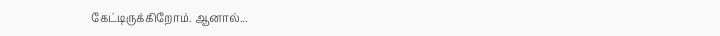கேட்டிருக்கிறோம். ஆனால்...